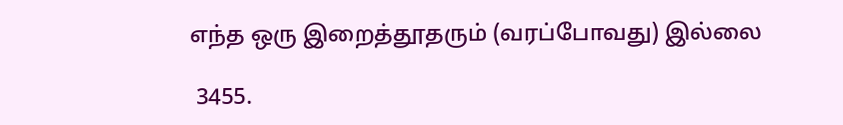எந்த ஒரு இறைத்தூதரும் (வரப்போவது) இல்லை

 3455.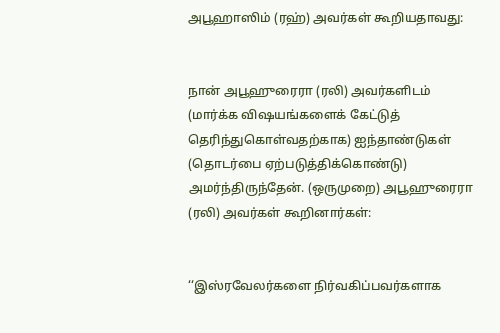அபூஹாஸிம் (ரஹ்) அவர்கள் கூறியதாவது:


நான் அபூஹுரைரா (ரலி) அவர்களிடம் (மார்க்க விஷயங்களைக் கேட்டுத் தெரிந்துகொள்வதற்காக) ஐந்தாண்டுகள் (தொடர்பை ஏற்படுத்திக்கொண்டு) அமர்ந்திருந்தேன். (ஒருமுறை) அபூஹுரைரா (ரலி) அவர்கள் கூறினார்கள்:


‘‘இஸ்ரவேலர்களை நிர்வகிப்பவர்களாக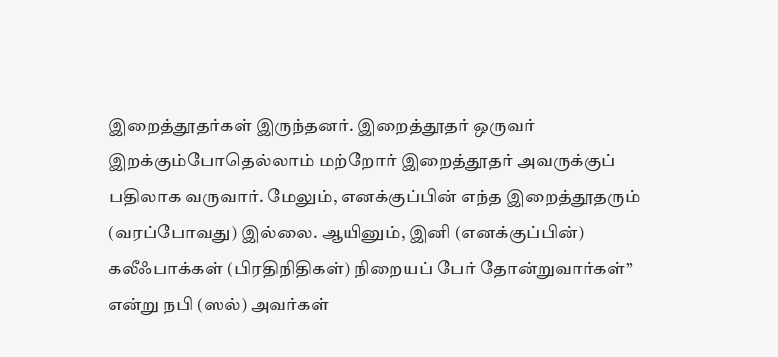இறைத்தூதர்கள் இருந்தனர். இறைத்தூதர் ஒருவர் இறக்கும்போதெல்லாம் மற்றோர் இறைத்தூதர் அவருக்குப் பதிலாக வருவார். மேலும், எனக்குப்பின் எந்த இறைத்தூதரும் (வரப்போவது) இல்லை. ஆயினும், இனி (எனக்குப்பின்) கலீஃபாக்கள் (பிரதிநிதிகள்) நிறையப் பேர் தோன்றுவார்கள்” என்று நபி (ஸல்) அவர்கள்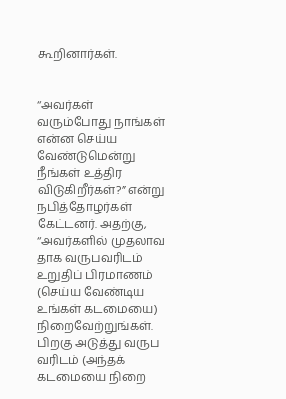கூறினார்கள்.


‘‘அவர்கள் வரும்போது நாங்கள் என்ன செய்ய வேண்டுமென்று நீங்கள் உத்திர விடுகிறீர்கள்?” என்று நபித்தோழர்கள் கேட்டனர். அதற்கு, ‘‘அவர்களில் முதலாவ தாக வருபவரிடம் உறுதிப் பிரமாணம் (செய்ய வேண்டிய உங்கள் கடமையை) நிறைவேற்றுங்கள். பிறகு அடுத்து வருப வரிடம் (அந்தக் கடமையை நிறை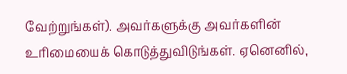வேற்றுங்கள்). அவர்களுக்கு அவர்களின் உரிமையைக் கொடுத்துவிடுங்கள். ஏனெனில்,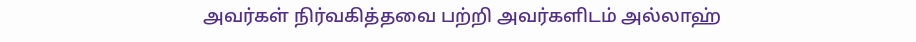அவர்கள் நிர்வகித்தவை பற்றி அவர்களிடம் அல்லாஹ்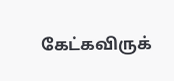கேட்கவிருக்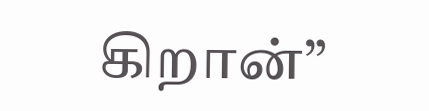கிறான்”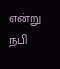என்று நபி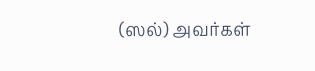(ஸல்) அவர்கள்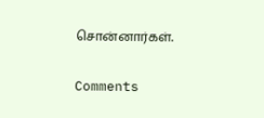சொன்னார்கள்.

Comments